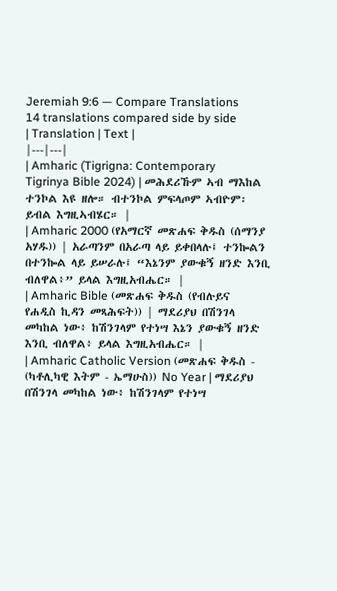Jeremiah 9:6 — Compare Translations
14 translations compared side by side
| Translation | Text |
|---|---|
| Amharic (Tigrigna: Contemporary Tigrinya Bible 2024) | መሕደሪኹም ኣብ ማእከል ተንኮል እዩ ዘሎ። ብተንኮል ምፍላጦም ኣብዮም፡ ይብል እግዚኣብሄር። |
| Amharic 2000 (የአማርኛ መጽሐፍ ቅዱስ (ሰማንያ አሃዱ)) | አራጣንም በአራጣ ላይ ይቀበላሉ፤ ተንኰልን በተንኰል ላይ ይሠራሉ፤ “እኔንም ያውቁኝ ዘንድ እንቢ ብለዋል፥” ይላል እግዚአብሔር። |
| Amharic Bible (መጽሐፍ ቅዱስ (የብሉይና የሐዲስ ኪዳን መጻሕፍት)) | ማደሪያህ በሽንገላ መካከል ነው፥ ከሽንገላም የተነሣ እኔን ያውቁኝ ዘንድ እንቢ ብለዋል፥ ይላል እግዚአብሔር። |
| Amharic Catholic Version (መጽሐፍ ቅዱስ - (ካቶሊካዊ እትም - ኤማሁስ)) No Year | ማደሪያህ በሽንገላ መካከል ነው፥ ከሽንገላም የተነሣ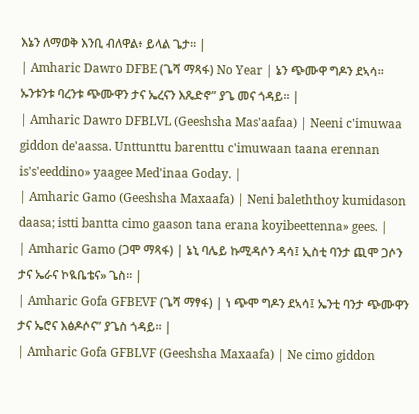እኔን ለማወቅ እንቢ ብለዋል፥ ይላል ጌታ። |
| Amharic Dawro DFBE (ጌሻ ማጻፋ) No Year | ኔን ጭሙዋ ግዶን ደኣሳ። ኡንቱንቱ ባረንቱ ጭሙዋን ታና ኤረናን እጼድኖ” ያጌ መና ጎዳይ። |
| Amharic Dawro DFBLVL (Geeshsha Mas'aafaa) | Neeni c'imuwaa giddon de'aassa. Unttunttu barenttu c'imuwaan taana erennan is's'eeddino» yaagee Med'inaa Goday. |
| Amharic Gamo (Geeshsha Maxaafa) | Neni baleththoy kumidason daasa; istti bantta cimo gaason tana erana koyibeettenna» gees. |
| Amharic Gamo (ጋሞ ማጻፋ) | ኔኒ ባሌይ ኩሚዳሶን ዳሳ፤ ኢስቲ ባንታ ጪሞ ጋሶን ታና ኤራና ኮዪቤቴና» ጌስ። |
| Amharic Gofa GFBEVF (ጌሻ ማፃፋ) | ነ ጭሞ ግዶን ደኣሳ፤ ኤንቲ ባንታ ጭሙዋን ታና ኤሮና እፅዶሶና” ያጌስ ጎዳይ። |
| Amharic Gofa GFBLVF (Geeshsha Maxaafa) | Ne cimo giddon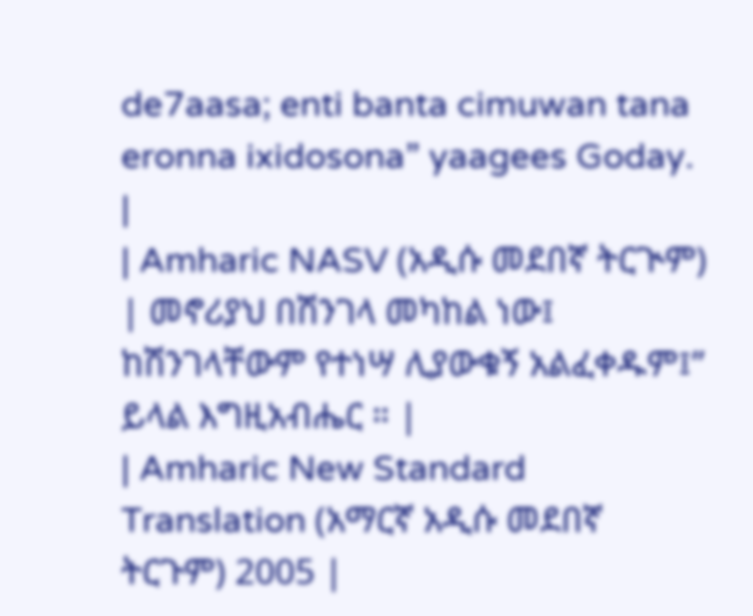de7aasa; enti banta cimuwan tana eronna ixidosona” yaagees Goday. |
| Amharic NASV (አዲሱ መደበኛ ትርጒም) | መኖሪያህ በሽንገላ መካከል ነው፤ ከሽንገላቸውም የተነሣ ሊያውቁኝ አልፈቀዱም፤” ይላል እግዚአብሔር ። |
| Amharic New Standard Translation (አማርኛ አዲሱ መደበኛ ትርጉም) 2005 |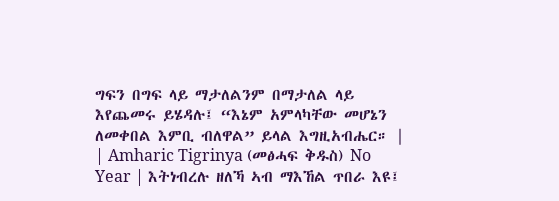ግፍን በግፍ ላይ ማታለልንም በማታለል ላይ እየጨመሩ ይሄዳሉ፤ “እኔም አምላካቸው መሆኔን ለመቀበል እምቢ ብለዋል” ይላል እግዚአብሔር። |
| Amharic Tigrinya (መፅሓፍ ቅዱስ) No Year | እትነብረሉ ዘለኻ ኣብ ማእኸል ጥበራ እዩ፤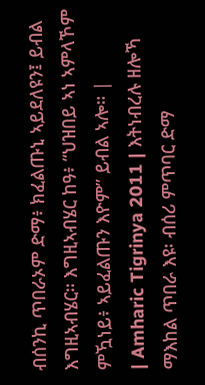ብሰንኪ ጥበራኦም ድማ፥ ክፈልጡኒ ኣይደለዩን፤ ይብል እግዚኣብሄር። እግዚኣብሄር ከዓ፥ “ህዝበይ ኣነ ኣምላኾም ምዃነይ፥ ኣይፈልጡን እዮም” ይብል ኣሎ። |
| Amharic Tigrinya 2011 | እትነብረሉ ዘሎኻ ማእከል ጥበራ እዩ፡ ብሰሪ ምጥባር ድማ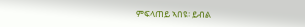ምፍላጠይ ኣበዩ፡ ይብል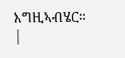እግዚኣብሄር። |